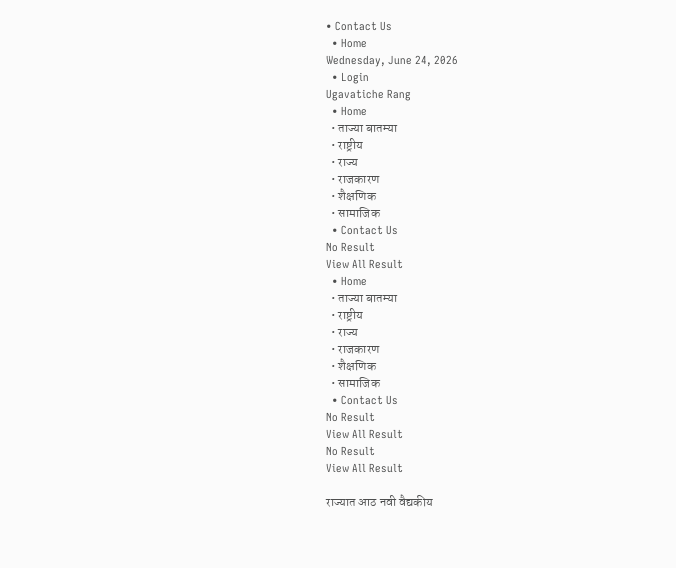• Contact Us
  • Home
Wednesday, June 24, 2026
  • Login
Ugavatiche Rang
  • Home
  • ताज्या बातम्या
  • राष्ट्रीय
  • राज्य
  • राजकारण
  • शैक्षणिक
  • सामाजिक
  • Contact Us
No Result
View All Result
  • Home
  • ताज्या बातम्या
  • राष्ट्रीय
  • राज्य
  • राजकारण
  • शैक्षणिक
  • सामाजिक
  • Contact Us
No Result
View All Result
No Result
View All Result

राज्यात आठ नवी वैद्यकीय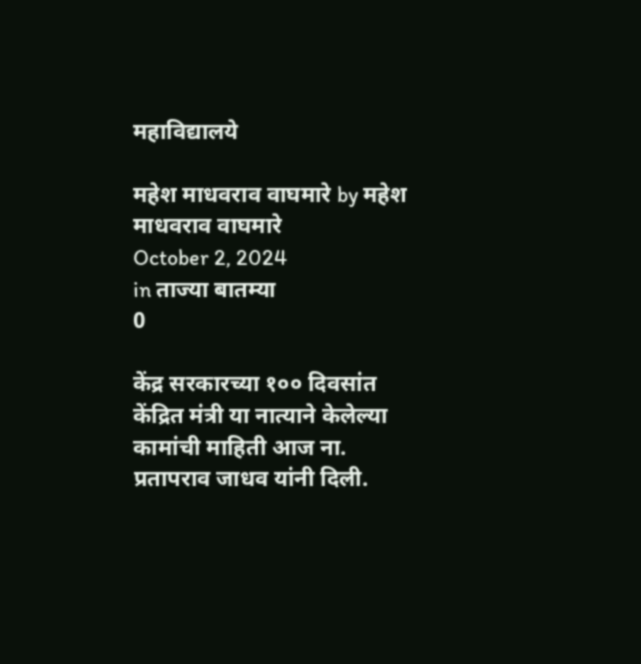महाविद्यालये

महेश माधवराव वाघमारे by महेश माधवराव वाघमारे
October 2, 2024
in ताज्या बातम्या
0

केंद्र सरकारच्या १०० दिवसांत केंद्रित मंत्री या नात्याने केलेल्या कामांची माहिती आज ना. प्रतापराव जाधव यांनी दिली.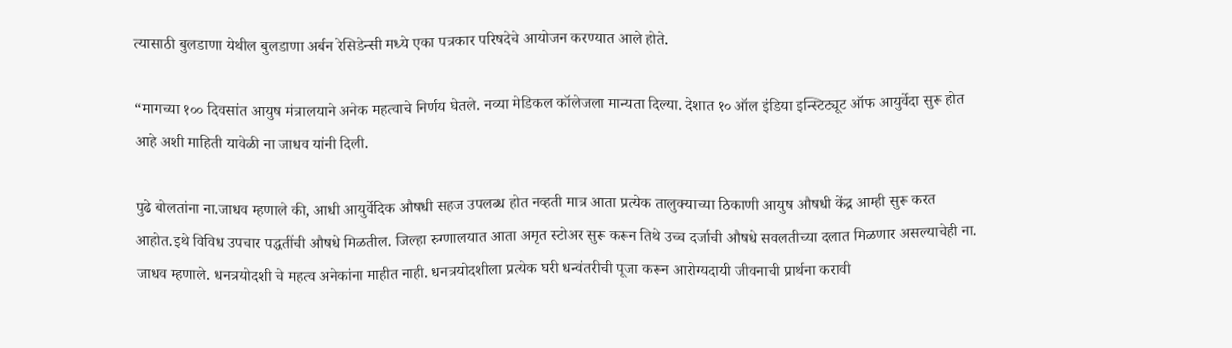त्यासाठी बुलडाणा येथील बुलडाणा अर्बन रेसिडेन्सी मध्ये एका पत्रकार परिषदेचे आयोजन करण्यात आले होते.

“मागच्या १०० दिवसांत आयुष मंत्रालयाने अनेक महत्वाचे निर्णय घेतले. नव्या मेडिकल कॉलेजला मान्यता दिल्या. देशात १० ऑल इंडिया इन्स्टिट्यूट ऑफ आयुर्वेदा सुरू होत आहे अशी माहिती यावेळी ना जाधव यांनी दिली.

पुढे बोलतांना ना.जाधव म्हणाले की, आधी आयुर्वेदिक औषधी सहज उपलब्ध होत नव्हती मात्र आता प्रत्येक तालुक्याच्या ठिकाणी आयुष औषधी केंद्र आम्ही सुरू करत आहोत.इथे विविध उपचार पद्धतींची औषधे मिळतील. जिल्हा रुग्णालयात आता अमृत स्टोअर सुरू करून तिथे उच्च दर्जाची औषधे सवलतीच्या दलात मिळणार असल्याचेही ना. जाधव म्हणाले. धनत्रयोदशी चे महत्व अनेकांना माहीत नाही. धनत्रयोदशीला प्रत्येक घरी धन्वंतरीची पूजा करून आरोग्यदायी जीवनाची प्रार्थना करावी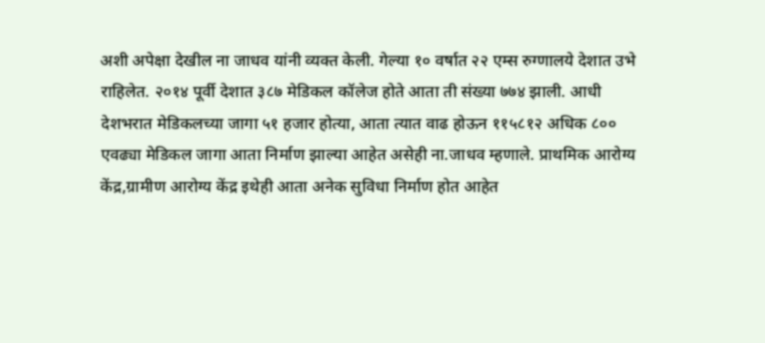अशी अपेक्षा देखील ना जाधव यांनी व्यक्त केली. गेल्या १० वर्षात २२ एम्स रुग्णालये देशात उभे राहिलेत. २०१४ पूर्वी देशात ३८७ मेडिकल कॉलेज होते आता ती संख्या ७७४ झाली. आधी देशभरात मेडिकलच्या जागा ५१ हजार होत्या, आता त्यात वाढ होऊन ११५८१२ अधिक ८०० एवढ्या मेडिकल जागा आता निर्माण झाल्या आहेत असेही ना.जाधव म्हणाले. प्राथमिक आरोग्य केंद्र,ग्रामीण आरोग्य केंद्र इथेही आता अनेक सुविधा निर्माण होत आहेत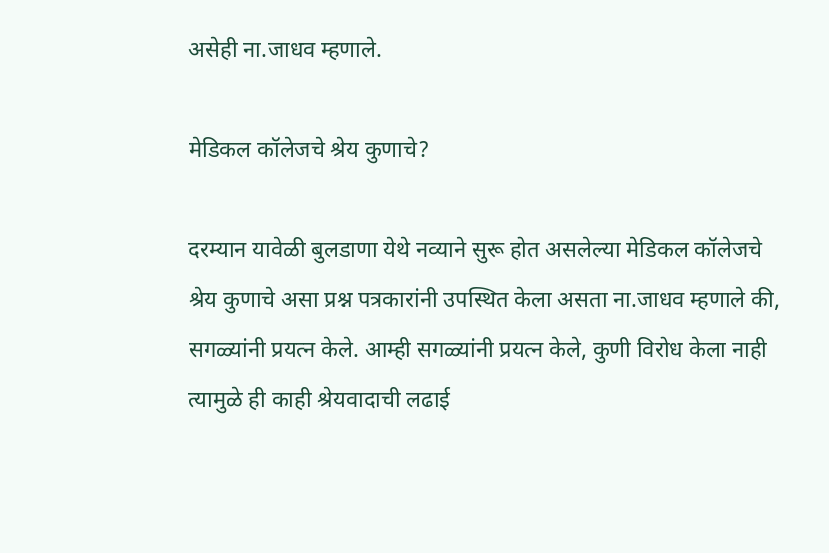असेही ना.जाधव म्हणाले.

मेडिकल कॉलेजचे श्रेय कुणाचे?

दरम्यान यावेळी बुलडाणा येथे नव्याने सुरू होत असलेल्या मेडिकल कॉलेजचे श्रेय कुणाचे असा प्रश्न पत्रकारांनी उपस्थित केला असता ना.जाधव म्हणाले की, सगळ्यांनी प्रयत्न केले. आम्ही सगळ्यांनी प्रयत्न केले, कुणी विरोध केला नाही त्यामुळे ही काही श्रेयवादाची लढाई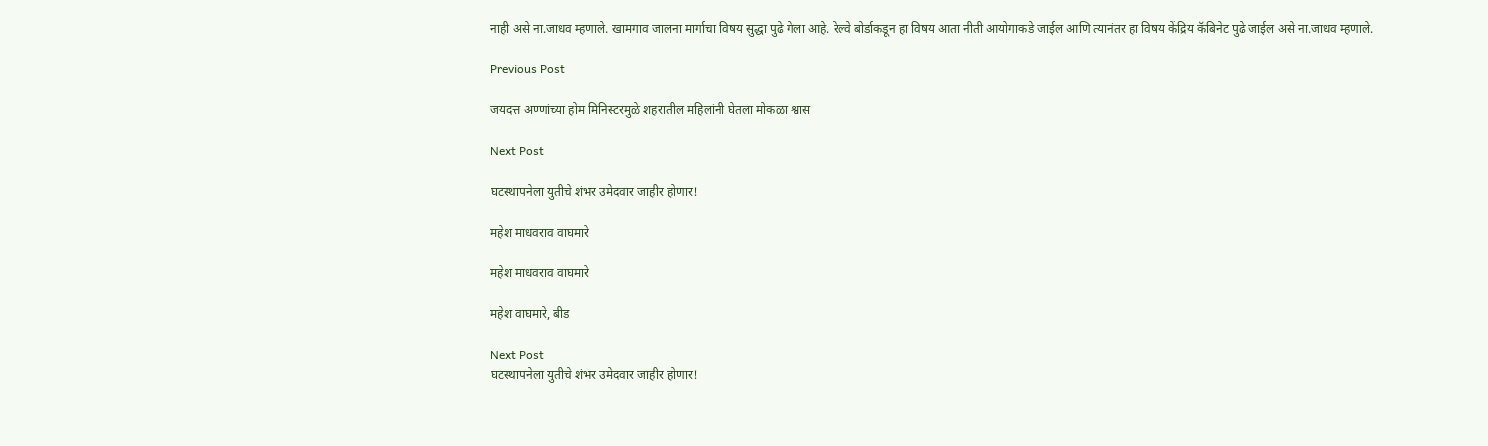नाही असे ना.जाधव म्हणाले. खामगाव जालना मार्गाचा विषय सुद्धा पुढे गेला आहे. रेल्वे बोर्डाकडून हा विषय आता नीती आयोगाकडे जाईल आणि त्यानंतर हा विषय केंद्रिय कॅबिनेट पुढे जाईल असे ना.जाधव म्हणाले.

Previous Post

जयदत्त अण्णांच्या होम मिनिस्टरमुळे शहरातील महिलांनी घेतला मोकळा श्वास

Next Post

घटस्थापनेला युतीचे शंभर उमेदवार जाहीर होणार!

महेश माधवराव वाघमारे

महेश माधवराव वाघमारे

महेश वाघमारे, बीड

Next Post
घटस्थापनेला युतीचे शंभर उमेदवार जाहीर होणार!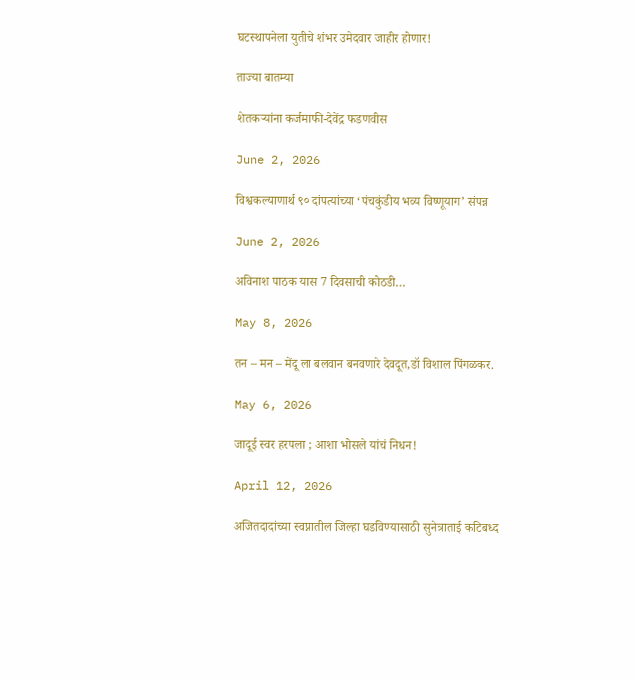घटस्थापनेला युतीचे शंभर उमेदवार जाहीर होणार!

ताज्या बातम्या

शेतकऱ्यांना कर्जमाफी-देवेंद्र फडणवीस

June 2, 2026

विश्वकल्याणार्थ ९० दांपत्यांच्या ‘पंचकुंडीय भव्य विष्णूयाग’ संपन्न

June 2, 2026

अविनाश पाठक यास 7 दिवसाची कोठडी…

May 8, 2026

तन – मन – मेंदू ला बलवान बनवणारे देवदूत,डॉ विशाल पिंगळकर.

May 6, 2026

जादूई स्वर हरपला ; आशा भोसले यांचं निधन!

April 12, 2026

अजितदादांच्या स्वप्नातील जिल्हा घडविण्यासाठी सुनेत्राताई कटिबध्द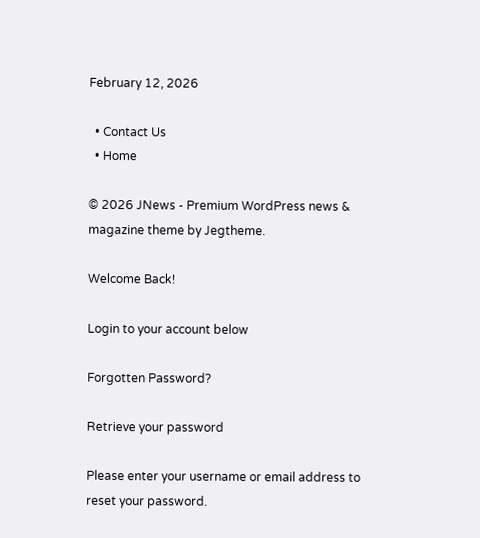February 12, 2026

  • Contact Us
  • Home

© 2026 JNews - Premium WordPress news & magazine theme by Jegtheme.

Welcome Back!

Login to your account below

Forgotten Password?

Retrieve your password

Please enter your username or email address to reset your password.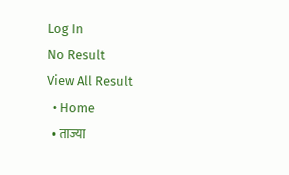Log In
No Result
View All Result
  • Home
  • ताज्या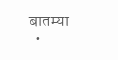बातम्या
  •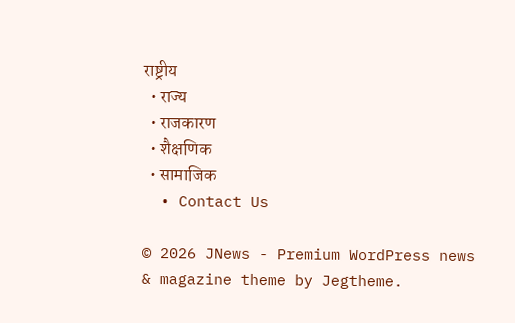राष्ट्रीय
  • राज्य
  • राजकारण
  • शैक्षणिक
  • सामाजिक
  • Contact Us

© 2026 JNews - Premium WordPress news & magazine theme by Jegtheme.